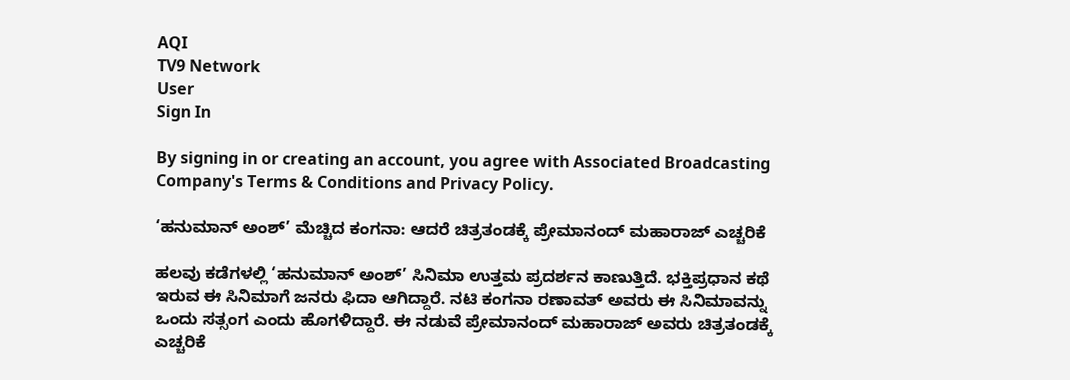AQI
TV9 Network
User
Sign In

By signing in or creating an account, you agree with Associated Broadcasting Company's Terms & Conditions and Privacy Policy.

‘ಹನುಮಾನ್ ಅಂಶ್’ ಮೆಚ್ಚಿದ ಕಂಗನಾ: ಆದರೆ ಚಿತ್ರತಂಡಕ್ಕೆ ಪ್ರೇಮಾನಂದ್ ಮಹಾರಾಜ್ ಎಚ್ಚರಿಕೆ

ಹಲವು ಕಡೆಗಳಲ್ಲಿ ‘ಹನುಮಾನ್ ಅಂಶ್’ ಸಿನಿಮಾ ಉತ್ತಮ ಪ್ರದರ್ಶನ ಕಾಣುತ್ತಿದೆ. ಭಕ್ತಿಪ್ರಧಾನ ಕಥೆ ಇರುವ ಈ ಸಿನಿಮಾಗೆ ಜನರು ಫಿದಾ ಆಗಿದ್ದಾರೆ. ನಟಿ ಕಂಗನಾ ರಣಾವತ್ ಅವರು ಈ ಸಿನಿಮಾವನ್ನು ಒಂದು ಸತ್ಸಂಗ ಎಂದು ಹೊಗಳಿದ್ದಾರೆ. ಈ ನಡುವೆ ಪ್ರೇಮಾನಂದ್ ಮಹಾರಾಜ್ ಅವರು ಚಿತ್ರತಂಡಕ್ಕೆ ಎಚ್ಚರಿಕೆ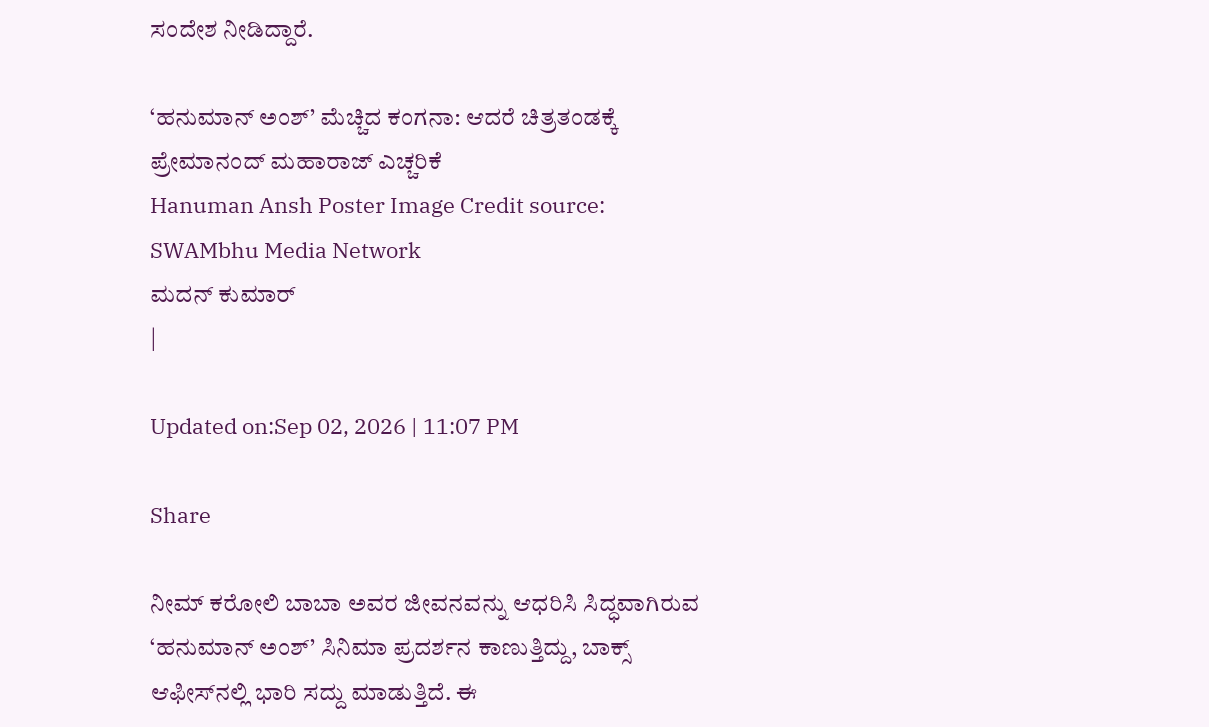ಸಂದೇಶ ನೀಡಿದ್ದಾರೆ.

‘ಹನುಮಾನ್ ಅಂಶ್’ ಮೆಚ್ಚಿದ ಕಂಗನಾ: ಆದರೆ ಚಿತ್ರತಂಡಕ್ಕೆ ಪ್ರೇಮಾನಂದ್ ಮಹಾರಾಜ್ ಎಚ್ಚರಿಕೆ
Hanuman Ansh Poster Image Credit source: SWAMbhu Media Network
ಮದನ್ ಕುಮಾರ್
|

Updated on:Sep 02, 2026 | 11:07 PM

Share

ನೀಮ್ ಕರೋಲಿ ಬಾಬಾ ಅವರ ಜೀವನವನ್ನು ಆಧರಿಸಿ ಸಿದ್ಧವಾಗಿರುವ ‘ಹನುಮಾನ್ ಅಂಶ್’ ಸಿನಿಮಾ ಪ್ರದರ್ಶನ ಕಾಣುತ್ತಿದ್ದು, ಬಾಕ್ಸ್ ಆಫೀಸ್‌ನಲ್ಲಿ ಭಾರಿ ಸದ್ದು ಮಾಡುತ್ತಿದೆ. ಈ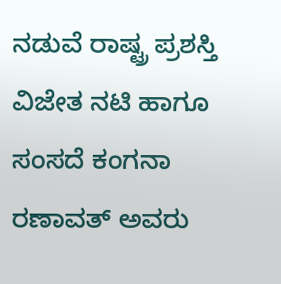ನಡುವೆ ರಾಷ್ಟ್ರ ಪ್ರಶಸ್ತಿ ವಿಜೇತ ನಟಿ ಹಾಗೂ ಸಂಸದೆ ಕಂಗನಾ ರಣಾವತ್ ಅವರು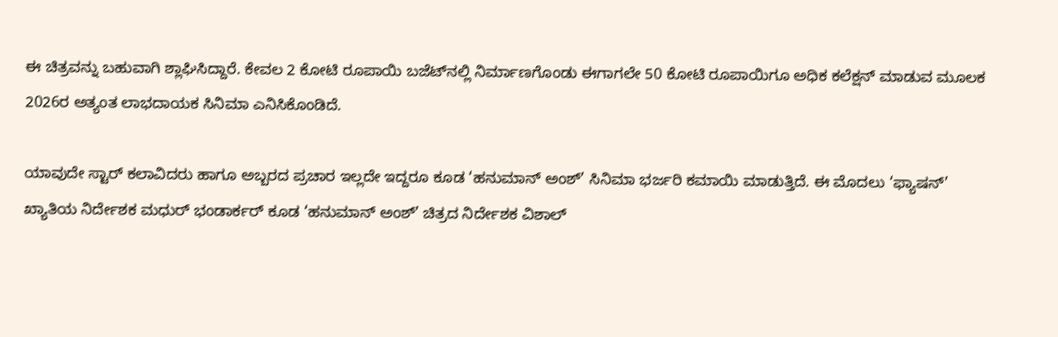ಈ ಚಿತ್ರವನ್ನು ಬಹುವಾಗಿ ಶ್ಲಾಘಿಸಿದ್ದಾರೆ. ಕೇವಲ 2 ಕೋಟಿ ರೂಪಾಯಿ ಬಜೆಟ್‌ನಲ್ಲಿ ನಿರ್ಮಾಣಗೊಂಡು ಈಗಾಗಲೇ 50 ಕೋಟಿ ರೂಪಾಯಿಗೂ ಅಧಿಕ ಕಲೆಕ್ಷನ್ ಮಾಡುವ ಮೂಲಕ 2026ರ ಅತ್ಯಂತ ಲಾಭದಾಯಕ ಸಿನಿಮಾ ಎನಿಸಿಕೊಂಡಿದೆ.

ಯಾವುದೇ ಸ್ಟಾರ್ ಕಲಾವಿದರು ಹಾಗೂ ಅಬ್ಬರದ ಪ್ರಚಾರ ಇಲ್ಲದೇ ಇದ್ದರೂ ಕೂಡ ‘ಹನುಮಾನ್ ಅಂಶ್’ ಸಿನಿಮಾ ಭರ್ಜರಿ ಕಮಾಯಿ ಮಾಡುತ್ತಿದೆ. ಈ ಮೊದಲು ‘ಫ್ಯಾಷನ್’ ಖ್ಯಾತಿಯ ನಿರ್ದೇಶಕ ಮಧುರ್ ಭಂಡಾರ್ಕರ್ ಕೂಡ ‘ಹನುಮಾನ್ ಅಂಶ್’ ಚಿತ್ರದ ನಿರ್ದೇಶಕ ವಿಶಾಲ್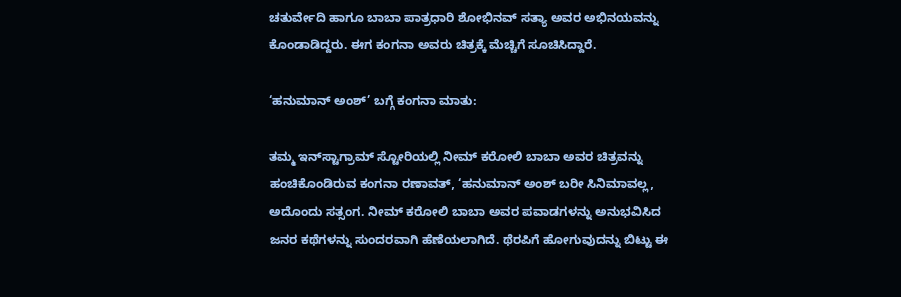ಚತುರ್ವೇದಿ ಹಾಗೂ ಬಾಬಾ ಪಾತ್ರಧಾರಿ ಶೋಭಿನವ್ ಸತ್ಯಾ ಅವರ ಅಭಿನಯವನ್ನು ಕೊಂಡಾಡಿದ್ದರು. ಈಗ ಕಂಗನಾ ಅವರು ಚಿತ್ರಕ್ಕೆ ಮೆಚ್ಚಿಗೆ ಸೂಚಿಸಿದ್ದಾರೆ.

‘ಹನುಮಾನ್ ಅಂಶ್’ ಬಗ್ಗೆ ಕಂಗನಾ ಮಾತು:

ತಮ್ಮ ಇನ್‌ಸ್ಟಾಗ್ರಾಮ್ ಸ್ಟೋರಿಯಲ್ಲಿ ನೀಮ್ ಕರೋಲಿ ಬಾಬಾ ಅವರ ಚಿತ್ರವನ್ನು ಹಂಚಿಕೊಂಡಿರುವ ಕಂಗನಾ ರಣಾವತ್, ‘ಹನುಮಾನ್ ಅಂಶ್ ಬರೀ ಸಿನಿಮಾವಲ್ಲ, ಅದೊಂದು ಸತ್ಸಂಗ. ನೀಮ್ ಕರೋಲಿ ಬಾಬಾ ಅವರ ಪವಾಡಗಳನ್ನು ಅನುಭವಿಸಿದ ಜನರ ಕಥೆಗಳನ್ನು ಸುಂದರವಾಗಿ ಹೆಣೆಯಲಾಗಿದೆ. ಥೆರಪಿಗೆ ಹೋಗುವುದನ್ನು ಬಿಟ್ಟು ಈ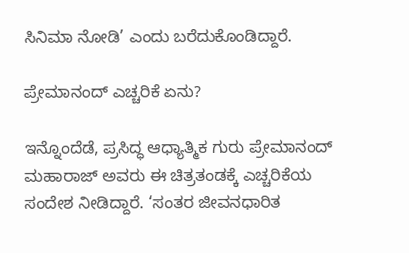ಸಿನಿಮಾ ನೋಡಿ’ ಎಂದು ಬರೆದುಕೊಂಡಿದ್ದಾರೆ.

ಪ್ರೇಮಾನಂದ್ ಎಚ್ಚರಿಕೆ ಏನು?

ಇನ್ನೊಂದೆಡೆ, ಪ್ರಸಿದ್ಧ ಆಧ್ಯಾತ್ಮಿಕ ಗುರು ಪ್ರೇಮಾನಂದ್ ಮಹಾರಾಜ್ ಅವರು ಈ ಚಿತ್ರತಂಡಕ್ಕೆ ಎಚ್ಚರಿಕೆಯ ಸಂದೇಶ ನೀಡಿದ್ದಾರೆ. ‘ಸಂತರ ಜೀವನಧಾರಿತ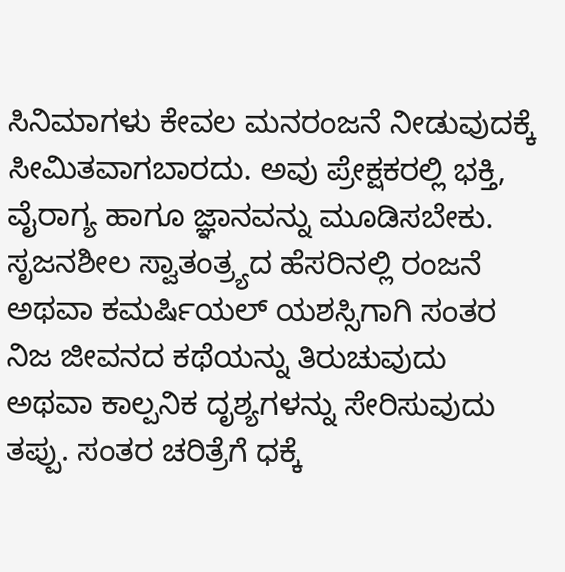ಸಿನಿಮಾಗಳು ಕೇವಲ ಮನರಂಜನೆ ನೀಡುವುದಕ್ಕೆ ಸೀಮಿತವಾಗಬಾರದು. ಅವು ಪ್ರೇಕ್ಷಕರಲ್ಲಿ ಭಕ್ತಿ, ವೈರಾಗ್ಯ ಹಾಗೂ ಜ್ಞಾನವನ್ನು ಮೂಡಿಸಬೇಕು. ಸೃಜನಶೀಲ ಸ್ವಾತಂತ್ರ್ಯದ ಹೆಸರಿನಲ್ಲಿ ರಂಜನೆ ಅಥವಾ ಕಮರ್ಷಿಯಲ್ ಯಶಸ್ಸಿಗಾಗಿ ಸಂತರ ನಿಜ ಜೀವನದ ಕಥೆಯನ್ನು ತಿರುಚುವುದು ಅಥವಾ ಕಾಲ್ಪನಿಕ ದೃಶ್ಯಗಳನ್ನು ಸೇರಿಸುವುದು ತಪ್ಪು. ಸಂತರ ಚರಿತ್ರೆಗೆ ಧಕ್ಕೆ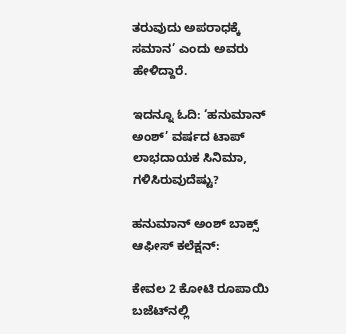ತರುವುದು ಅಪರಾಧಕ್ಕೆ ಸಮಾನ’ ಎಂದು ಅವರು ಹೇಳಿದ್ದಾರೆ.

ಇದನ್ನೂ ಓದಿ: ‘ಹನುಮಾನ್ ಅಂಶ್’ ವರ್ಷದ ಟಾಪ್ ಲಾಭದಾಯಕ ಸಿನಿಮಾ, ಗಳಿಸಿರುವುದೆಷ್ಟು?

ಹನುಮಾನ್ ಅಂಶ್ ಬಾಕ್ಸ್ ಆಫೀಸ್‌ ಕಲೆಕ್ಷನ್:

ಕೇವಲ 2 ಕೋಟಿ ರೂಪಾಯಿ ಬಜೆಟ್‌ನಲ್ಲಿ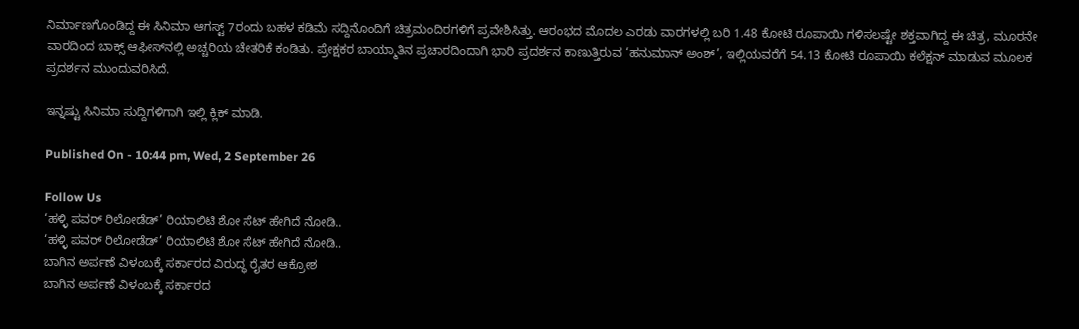ನಿರ್ಮಾಣಗೊಂಡಿದ್ದ ಈ ಸಿನಿಮಾ ಆಗಸ್ಟ್ 7ರಂದು ಬಹಳ ಕಡಿಮೆ ಸದ್ದಿನೊಂದಿಗೆ ಚಿತ್ರಮಂದಿರಗಳಿಗೆ ಪ್ರವೇಶಿಸಿತ್ತು. ಆರಂಭದ ಮೊದಲ ಎರಡು ವಾರಗಳಲ್ಲಿ ಬರಿ 1.48 ಕೋಟಿ ರೂಪಾಯಿ ಗಳಿಸಲಷ್ಟೇ ಶಕ್ತವಾಗಿದ್ದ ಈ ಚಿತ್ರ, ಮೂರನೇ ವಾರದಿಂದ ಬಾಕ್ಸ್ ಆಫೀಸ್‌ನಲ್ಲಿ ಅಚ್ಚರಿಯ ಚೇತರಿಕೆ ಕಂಡಿತು. ಪ್ರೇಕ್ಷಕರ ಬಾಯ್ಮಾತಿನ ಪ್ರಚಾರದಿಂದಾಗಿ ಭಾರಿ ಪ್ರದರ್ಶನ ಕಾಣುತ್ತಿರುವ ‘ಹನುಮಾನ್ ಅಂಶ್’, ಇಲ್ಲಿಯವರೆಗೆ 54.13 ಕೋಟಿ ರೂಪಾಯಿ ಕಲೆಕ್ಷನ್ ಮಾಡುವ ಮೂಲಕ ಪ್ರದರ್ಶನ ಮುಂದುವರಿಸಿದೆ.

ಇನ್ನಷ್ಟು ಸಿನಿಮಾ ಸುದ್ದಿಗಳಿಗಾಗಿ ಇಲ್ಲಿ ಕ್ಲಿಕ್ ಮಾಡಿ.

Published On - 10:44 pm, Wed, 2 September 26

Follow Us
‘ಹಳ್ಳಿ ಪವರ್ ರಿಲೋಡೆಡ್’ ರಿಯಾಲಿಟಿ ಶೋ ಸೆಟ್ ಹೇಗಿದೆ ನೋಡಿ..
‘ಹಳ್ಳಿ ಪವರ್ ರಿಲೋಡೆಡ್’ ರಿಯಾಲಿಟಿ ಶೋ ಸೆಟ್ ಹೇಗಿದೆ ನೋಡಿ..
ಬಾಗಿನ ಅರ್ಪಣೆ ವಿಳಂಬಕ್ಕೆ ಸರ್ಕಾರದ ವಿರುದ್ಧ ರೈತರ ಆಕ್ರೋಶ
ಬಾಗಿನ ಅರ್ಪಣೆ ವಿಳಂಬಕ್ಕೆ ಸರ್ಕಾರದ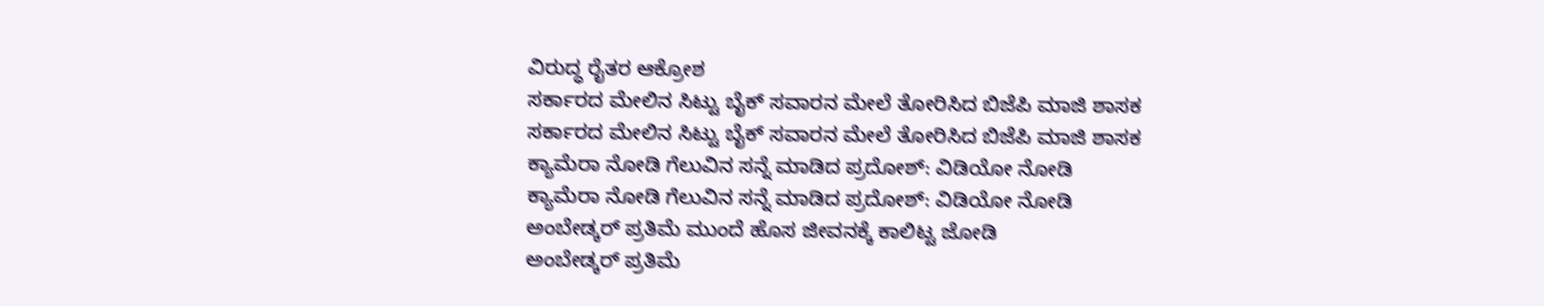ವಿರುದ್ಧ ರೈತರ ಆಕ್ರೋಶ
ಸರ್ಕಾರದ ಮೇಲಿನ ಸಿಟ್ಟು ಬೈಕ್ ಸವಾರನ ಮೇಲೆ ತೋರಿಸಿದ ಬಿಜೆಪಿ ಮಾಜಿ ಶಾಸಕ
ಸರ್ಕಾರದ ಮೇಲಿನ ಸಿಟ್ಟು ಬೈಕ್ ಸವಾರನ ಮೇಲೆ ತೋರಿಸಿದ ಬಿಜೆಪಿ ಮಾಜಿ ಶಾಸಕ
ಕ್ಯಾಮೆರಾ ನೋಡಿ ಗೆಲುವಿನ ಸನ್ನೆ ಮಾಡಿದ ಪ್ರದೋಶ್: ವಿಡಿಯೋ ನೋಡಿ
ಕ್ಯಾಮೆರಾ ನೋಡಿ ಗೆಲುವಿನ ಸನ್ನೆ ಮಾಡಿದ ಪ್ರದೋಶ್: ವಿಡಿಯೋ ನೋಡಿ
ಅಂಬೇಡ್ಕರ್ ಪ್ರತಿಮೆ ಮುಂದೆ ಹೊಸ ಜೀವನಕ್ಕೆ ಕಾಲಿಟ್ಟ ಜೋಡಿ
ಅಂಬೇಡ್ಕರ್ ಪ್ರತಿಮೆ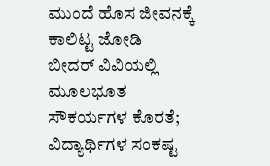ಮುಂದೆ ಹೊಸ ಜೀವನಕ್ಕೆ ಕಾಲಿಟ್ಟ ಜೋಡಿ
ಬೀದರ್ ವಿವಿಯಲ್ಲಿ ಮೂಲಭೂತ ಸೌಕರ್ಯಗಳ ಕೊರತೆ; ವಿದ್ಯಾರ್ಥಿಗಳ ಸಂಕಷ್ಟ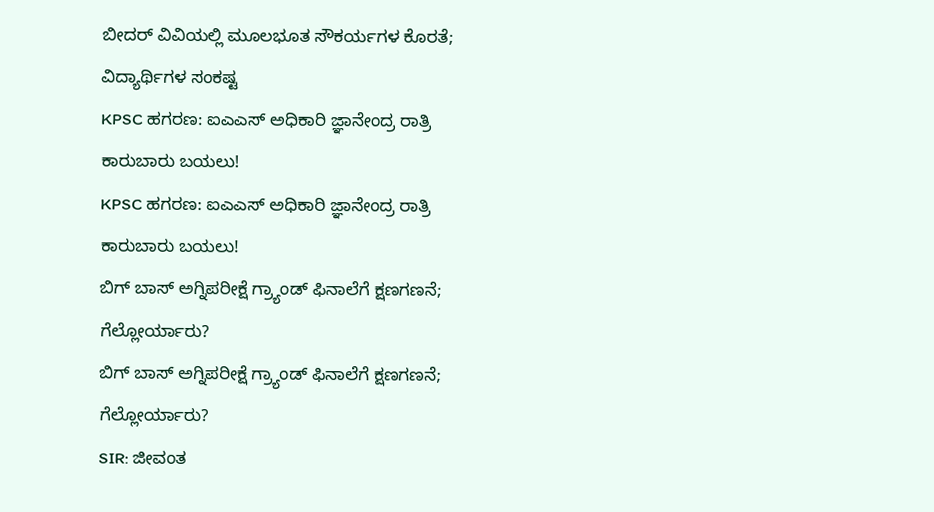ಬೀದರ್ ವಿವಿಯಲ್ಲಿ ಮೂಲಭೂತ ಸೌಕರ್ಯಗಳ ಕೊರತೆ; ವಿದ್ಯಾರ್ಥಿಗಳ ಸಂಕಷ್ಟ
KPSC ಹಗರಣ: ಐಎಎಸ್‌ ಅಧಿಕಾರಿ ಜ್ಞಾನೇಂದ್ರ ರಾತ್ರಿ ಕಾರುಬಾರು ಬಯಲು!
KPSC ಹಗರಣ: ಐಎಎಸ್‌ ಅಧಿಕಾರಿ ಜ್ಞಾನೇಂದ್ರ ರಾತ್ರಿ ಕಾರುಬಾರು ಬಯಲು!
ಬಿಗ್ ಬಾಸ್ ಅಗ್ನಿಪರೀಕ್ಷೆ ಗ್ರ್ಯಾಂಡ್ ಫಿನಾಲೆಗೆ ಕ್ಷಣಗಣನೆ; ಗೆಲ್ಲೋರ್ಯಾರು?
ಬಿಗ್ ಬಾಸ್ ಅಗ್ನಿಪರೀಕ್ಷೆ ಗ್ರ್ಯಾಂಡ್ ಫಿನಾಲೆಗೆ ಕ್ಷಣಗಣನೆ; ಗೆಲ್ಲೋರ್ಯಾರು?
SIR: ಜೀವಂತ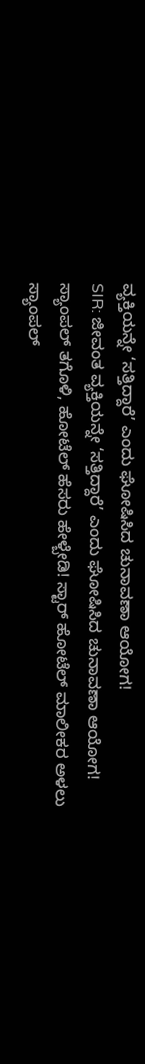ವ್ಯಕ್ತಿಯನ್ನೇ ‘ಸತ್ತಿದ್ದಾರೆ’ ಎಂದು ಘೋಷಿಸಿದ ಚುನಾವಣಾ ಆಯೋಗ!
SIR: ಜೀವಂತ ವ್ಯಕ್ತಿಯನ್ನೇ ‘ಸತ್ತಿದ್ದಾರೆ’ ಎಂದು ಘೋಷಿಸಿದ ಚುನಾವಣಾ ಆಯೋಗ!
ಸ್ಯಾಂಪಲ್ ತಗೊಳಿ, ಹೋಟೆಲ್ ಹೆಸರು ಹೇಳ್ಬೇಡಿ! ಸ್ಟಾರ್ ಹೋಟೆಲ್ ಮಾಲೀಕರ ಅಳಲು
ಸ್ಯಾಂಪಲ್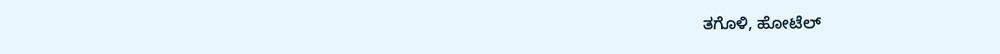ತಗೊಳಿ, ಹೋಟೆಲ್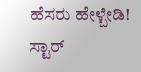ಹೆಸರು ಹೇಳ್ಬೇಡಿ! ಸ್ಟಾರ್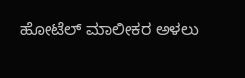ಹೋಟೆಲ್ ಮಾಲೀಕರ ಅಳಲು